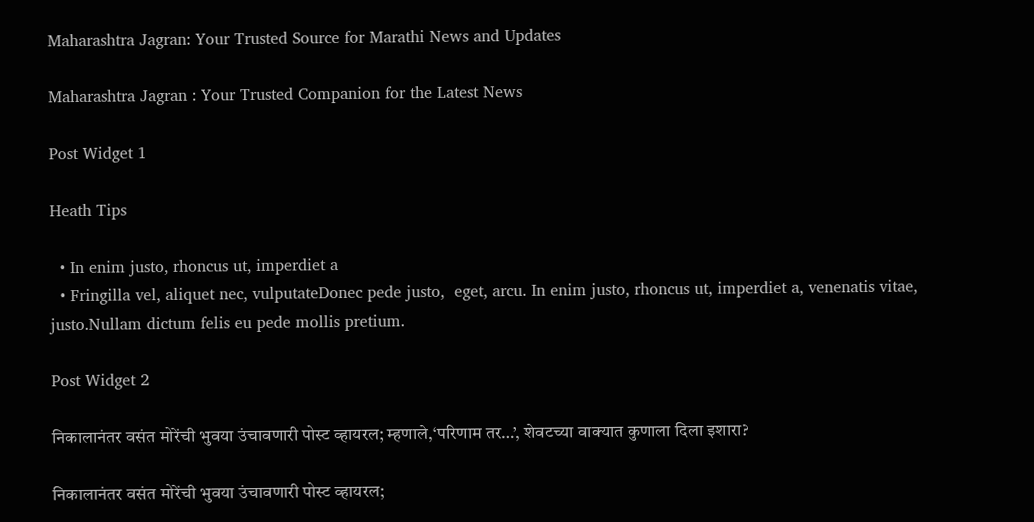Maharashtra Jagran: Your Trusted Source for Marathi News and Updates

Maharashtra Jagran : Your Trusted Companion for the Latest News

Post Widget 1

Heath Tips

  • In enim justo, rhoncus ut, imperdiet a
  • Fringilla vel, aliquet nec, vulputateDonec pede justo,  eget, arcu. In enim justo, rhoncus ut, imperdiet a, venenatis vitae, justo.Nullam dictum felis eu pede mollis pretium.

Post Widget 2

निकालानंतर वसंत मोरेंची भुवया उंचावणारी पोस्ट व्हायरल; म्हणाले,‘परिणाम तर…’, शेवटच्या वाक्यात कुणाला दिला इशारा?

निकालानंतर वसंत मोरेंची भुवया उंचावणारी पोस्ट व्हायरल;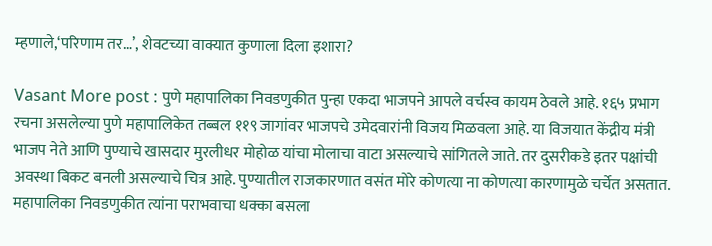म्हणाले,‘परिणाम तर…’, शेवटच्या वाक्यात कुणाला दिला इशारा?

Vasant More post : पुणे महापालिका निवडणुकीत पुन्हा एकदा भाजपने आपले वर्चस्व कायम ठेवले आहे. १६५ प्रभाग रचना असलेल्या पुणे महापालिकेत तब्बल ११९ जागांवर भाजपचे उमेदवारांनी विजय मिळवला आहे. या विजयात केंद्रीय मंत्री भाजप नेते आणि पुण्याचे खासदार मुरलीधर मोहोळ यांचा मोलाचा वाटा असल्याचे सांगितले जाते. तर दुसरीकडे इतर पक्षांची अवस्था बिकट बनली असल्याचे चित्र आहे. पुण्यातील राजकारणात वसंत मोरे कोणत्या ना कोणत्या कारणामुळे चर्चेत असतात. महापालिका निवडणुकीत त्यांना पराभवाचा धक्का बसला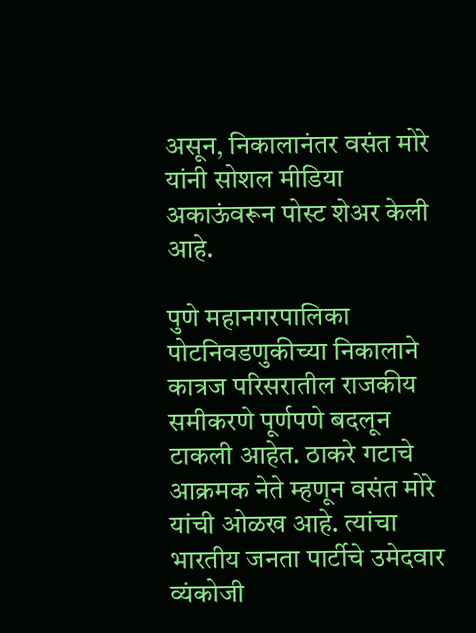असून, निकालानंतर वसंत मोरे यांनी सोशल मीडिया अकाऊंवरून पोस्ट शेअर केली आहे.

पुणे महानगरपालिका पोटनिवडणुकीच्या निकालाने कात्रज परिसरातील राजकीय समीकरणे पूर्णपणे बदलून टाकली आहेत. ठाकरे गटाचे आक्रमक नेते म्हणून वसंत मोरे यांची ओळख आहे. त्यांचा भारतीय जनता पार्टीचे उमेदवार व्यंकोजी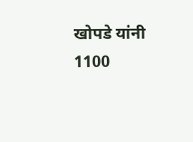खोपडे यांनी 1100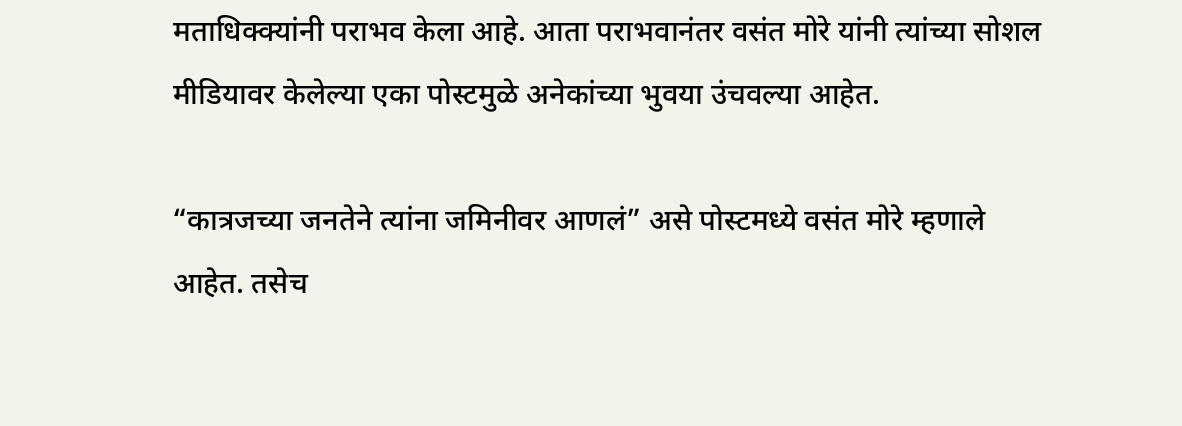मताधिक्क्यांनी पराभव केला आहे. आता पराभवानंतर वसंत मोरे यांनी त्यांच्या सोशल मीडियावर केलेल्या एका पोस्टमुळे अनेकांच्या भुवया उंचवल्या आहेत.

“कात्रजच्या जनतेने त्यांना जमिनीवर आणलं” असे पोस्टमध्ये वसंत मोरे म्हणाले आहेत. तसेच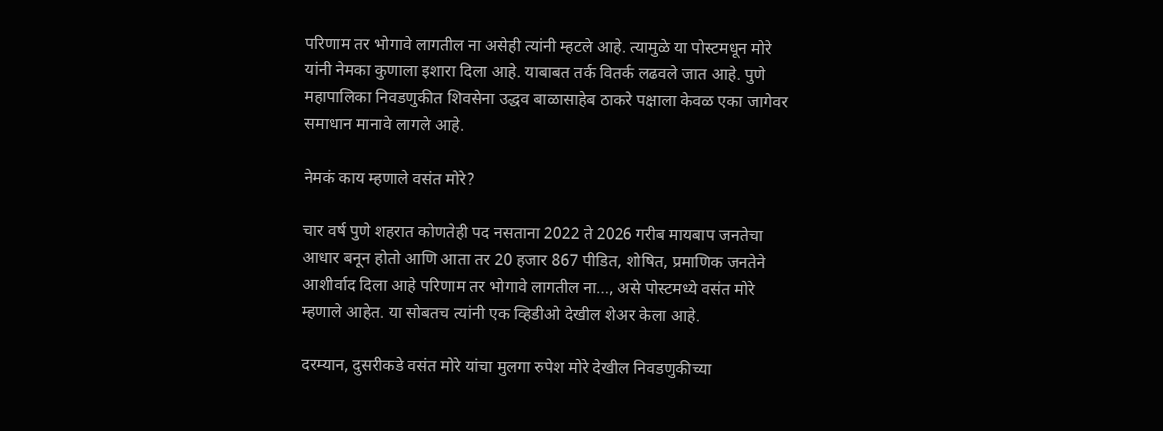परिणाम तर भोगावे लागतील ना असेही त्यांनी म्हटले आहे. त्यामुळे या पोस्टमधून मोरे यांनी नेमका कुणाला इशारा दिला आहे. याबाबत तर्क वितर्क लढवले जात आहे. पुणे महापालिका निवडणुकीत शिवसेना उद्धव बाळासाहेब ठाकरे पक्षाला केवळ एका जागेवर समाधान मानावे लागले आहे.

नेमकं काय म्हणाले वसंत मोरे?

चार वर्ष पुणे शहरात कोणतेही पद नसताना 2022 ते 2026 गरीब मायबाप जनतेचा आधार बनून होतो आणि आता तर 20 हजार 867 पीडित, शोषित, प्रमाणिक जनतेने आशीर्वाद दिला आहे परिणाम तर भोगावे लागतील ना…, असे पोस्टमध्ये वसंत मोरे म्हणाले आहेत. या सोबतच त्यांनी एक व्हिडीओ देखील शेअर केला आहे.

दरम्यान, दुसरीकडे वसंत मोरे यांचा मुलगा रुपेश मोरे देखील निवडणुकीच्या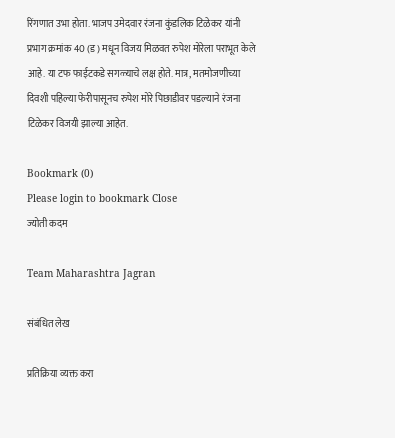रिंगणात उभा होता. भाजप उमेदवार रंजना कुंडलिक टिळेकर यांनी प्रभाग क्रमांक 40 (ड) मधून विजय मिळवत रुपेश मोरेला पराभूत केले आहे. या टफ फाईटकडे सगळ्याचे लक्ष होते. मात्र, मतमोजणीच्या दिवशी पहिल्या फेरीपासूनच रुपेश मोरे पिछाडीवर पडल्याने रंजना टिळेकर विजयी झाल्या आहेत.

Bookmark (0)
Please login to bookmark Close
ज्योती कदम

Team Maharashtra Jagran

संबंधित लेख

प्रतिक्रिया व्यक्त करा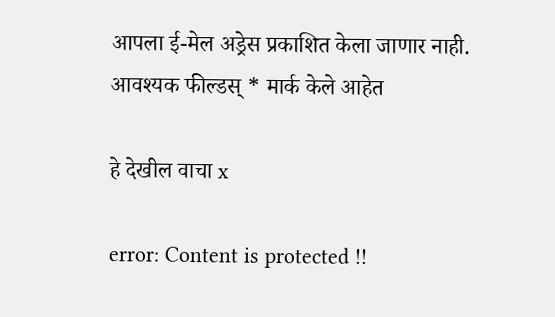आपला ई-मेल अड्रेस प्रकाशित केला जाणार नाही. आवश्यक फील्डस् * मार्क केले आहेत

हे देखील वाचा x

error: Content is protected !!